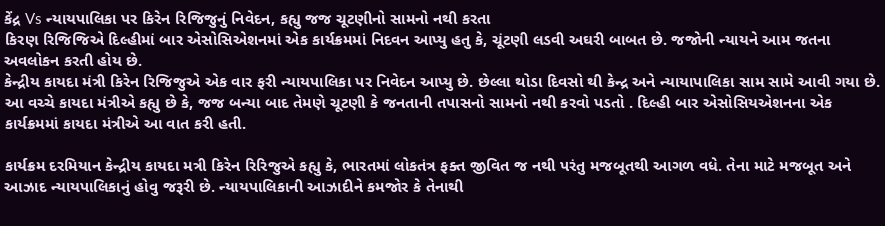કેંદ્ર Vs ન્યાયપાલિકા પર કિરેન રિજિજુનું નિવેદન, કહ્યુ જજ ચૂટણીનો સામનો નથી કરતા
કિરણ રિજિજિએ દિલ્હીમાં બાર એસોસિએશનમાં એક કાર્યક્રમમાં નિદવન આપ્યુ હતુ કે, ચૂંટણી લડવી અઘરી બાબત છે. જજોની ન્યાયને આમ જતના અવલોકન કરતી હોય છે.
કેન્દ્રીય કાયદા મંત્રી કિરેન રિજિજુએ એક વાર ફરી ન્યાયપાલિકા પર નિવેદન આપ્યુ છે. છેલ્લા થોડા દિવસો થી કેન્દ્ર અને ન્યાયાપાલિકા સામ સામે આવી ગયા છે. આ વચ્ચે કાયદા મંત્રીએ કહ્યુ છે કે, જજ બન્યા બાદ તેમણે ચૂટણી કે જનતાની તપાસનો સામનો નથી કરવો પડતો . દિલ્હી બાર એસોસિયએશનના એક કાર્યક્રમમાં કાયદા મંત્રીએ આ વાત કરી હતી.

કાર્યક્રમ દરમિયાન કેન્દ્રીય કાયદા મત્રી કિરેન રિરિજુએ કહ્યુ કે, ભારતમાં લોકતંત્ર ફક્ત જીવિત જ નથી પરંતુ મજબૂતથી આગળ વધે. તેના માટે મજબૂત અને આઝાદ ન્યાયપાલિકાનું હોવુ જરૂરી છે. ન્યાયપાલિકાની આઝાદીને કમજોર કે તેનાથી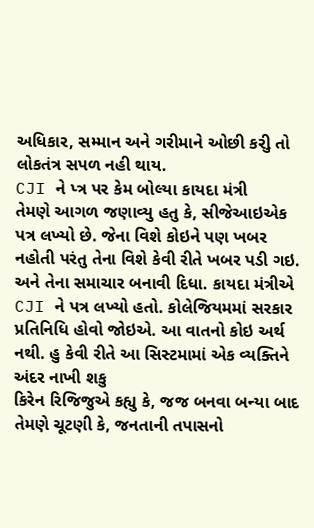અધિકાર, સમ્માન અને ગરીમાને ઓછી કરીુ તો લોકતંત્ર સપળ નહી થાય.
CJI ને પ્ત્ર પર કેમ બોલ્યા કાયદા મંત્રી
તેમણે આગળ જણાવ્યુ હતુ કે, સીજેઆઇએક પત્ર લખ્યો છે. જેના વિશે કોઇને પણ ખબર નહોતી પરંતુ તેના વિશે કેવી રીતે ખબર પડી ગઇ. અને તેના સમાચાર બનાવી દિધા. કાયદા મંત્રીએ CJI ને પત્ર લખ્યો હતો. કોલેજિયમમાં સરકાર પ્રતિનિધિ હોવો જોઇએ. આ વાતનો કોઇ અર્થ નથી. હુ કેવી રીતે આ સિસ્ટમામાં એક વ્યક્તિને અંદર નાખી શકુ
કિરેન રિજિજુએ કહ્યુ કે, જજ બનવા બન્યા બાદ તેમણે ચૂટણી કે, જનતાની તપાસનો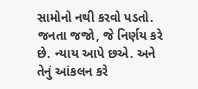સામોનો નથી કરવો પડતો. જનતા જજો, જે નિર્ણય કરે છે. ન્યાય આપે છએ. અને તેનું આંકલન કરે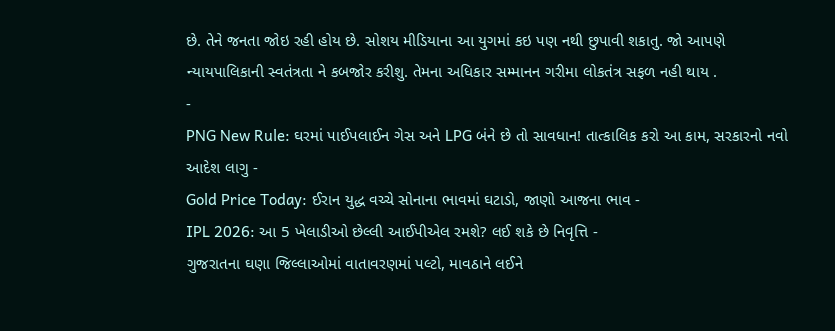છે. તેને જનતા જોઇ રહી હોય છે. સોશય મીડિયાના આ યુગમાં કઇ પણ નથી છુપાવી શકાતુ. જો આપણે ન્યાયપાલિકાની સ્વતંત્રતા ને કબજોર કરીશુ. તેમના અધિકાર સમ્માનન ગરીમા લોકતંત્ર સફળ નહી થાય .
-
PNG New Rule: ઘરમાં પાઈપલાઈન ગેસ અને LPG બંને છે તો સાવધાન! તાત્કાલિક કરો આ કામ, સરકારનો નવો આદેશ લાગુ -
Gold Price Today: ઈરાન યુદ્ધ વચ્ચે સોનાના ભાવમાં ઘટાડો, જાણો આજના ભાવ -
IPL 2026: આ 5 ખેલાડીઓ છેલ્લી આઈપીએલ રમશે? લઈ શકે છે નિવૃત્તિ -
ગુજરાતના ઘણા જિલ્લાઓમાં વાતાવરણમાં પલ્ટો, માવઠાને લઈને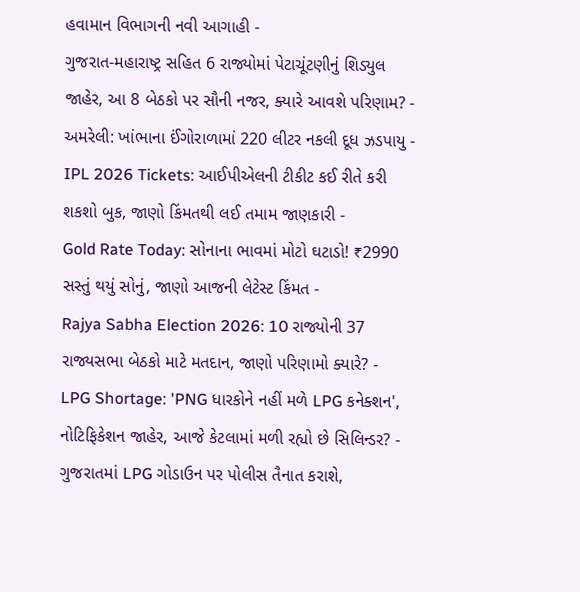હવામાન વિભાગની નવી આગાહી -
ગુજરાત-મહારાષ્ટ્ર સહિત 6 રાજ્યોમાં પેટાચૂંટણીનું શિડ્યુલ જાહેર, આ 8 બેઠકો પર સૌની નજર, ક્યારે આવશે પરિણામ? -
અમરેલી: ખાંભાના ઈંગોરાળામાં 220 લીટર નકલી દૂધ ઝડપાયુ -
IPL 2026 Tickets: આઈપીએલની ટીકીટ કઈ રીતે કરી શકશો બુક, જાણો કિંમતથી લઈ તમામ જાણકારી -
Gold Rate Today: સોનાના ભાવમાં મોટો ઘટાડો! ₹2990 સસ્તું થયું સોનું, જાણો આજની લેટેસ્ટ કિંમત -
Rajya Sabha Election 2026: 10 રાજ્યોની 37 રાજ્યસભા બેઠકો માટે મતદાન, જાણો પરિણામો ક્યારે? -
LPG Shortage: 'PNG ધારકોને નહીં મળે LPG કનેક્શન', નોટિફિકેશન જાહેર, આજે કેટલામાં મળી રહ્યો છે સિલિન્ડર? -
ગુજરાતમાં LPG ગોડાઉન પર પોલીસ તૈનાત કરાશે,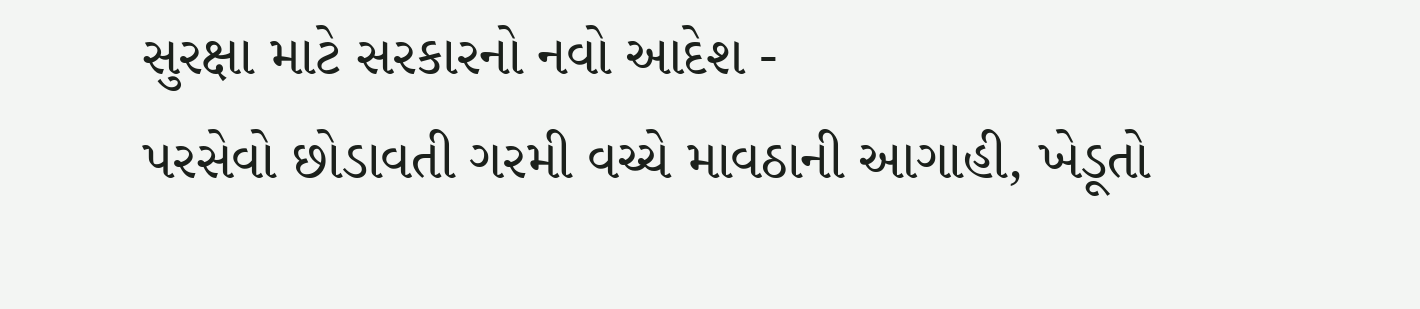સુરક્ષા માટે સરકારનો નવો આદેશ -
પરસેવો છોડાવતી ગરમી વચ્ચે માવઠાની આગાહી, ખેડૂતો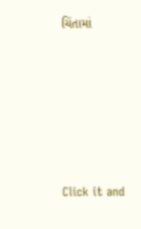ચિંતામાં







Click it and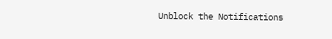Unblock the Notifications